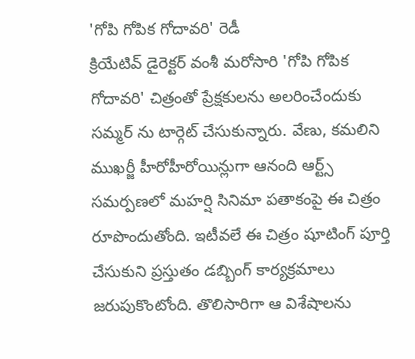'గోపి గోపిక గోదావరి' రెడీ
క్రియేటివ్ డైరెక్టర్ వంశీ మరోసారి 'గోపి గోపిక గోదావరి' చిత్రంతో ప్రేక్షకులను అలరించేందుకు సమ్మర్ ను టార్గెట్ చేసుకున్నారు. వేణు, కమలిని ముఖర్జీ హీరోహీరోయిన్లుగా ఆనంది ఆర్ట్స్ సమర్పణలో మహర్షి సినిమా పతాకంపై ఈ చిత్రం రూపొందుతోంది. ఇటీవలే ఈ చిత్రం షూటింగ్ పూర్తి చేసుకుని ప్రస్తుతం డబ్బింగ్ కార్యక్రమాలు జరుపుకొంటోంది. తొలిసారిగా ఆ విశేషాలను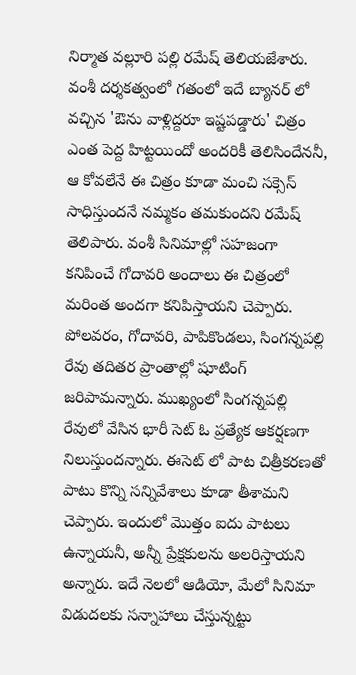నిర్మాత వల్లూరి పల్లి రమేష్ తెలియజేశారు.
వంశీ దర్శకత్వంలో గతంలో ఇదే బ్యానర్ లో వచ్చిన 'ఔను వాళ్లిద్దరూ ఇష్టపడ్డారు' చిత్రం ఎంత పెద్ద హిట్టయిందో అందరికీ తెలిసిందేననీ, ఆ కోవలేనే ఈ చిత్రం కూడా మంచి సక్సెస్ సాధిస్తుందనే నమ్మకం తమకుందని రమేష్ తెలిపారు. వంశీ సినిమాల్లో సహజంగా కనిపించే గోదావరి అందాలు ఈ చిత్రంలో మరింత అందగా కనిపిస్తాయని చెప్పారు. పోలవరం, గోదావరి, పాపికొండలు, సింగన్నపల్లి రేవు తదితర ప్రాంతాల్లో షూటింగ్ జరిపామన్నారు. ముఖ్యంలో సింగన్నపల్లి రేవులో వేసిన భారీ సెట్ ఓ ప్రత్యేక ఆకర్షణగా నిలుస్తుందన్నారు. ఈసెట్ లో పాట చిత్రీకరణతో పాటు కొన్ని సన్నివేశాలు కూడా తీశామని చెప్పారు. ఇందులో మొత్తం ఐదు పాటలు ఉన్నాయనీ, అన్నీ ప్రేక్షకులను అలరిస్తాయని అన్నారు. ఇదే నెలలో ఆడియో, మేలో సినిమా విడుదలకు సన్నాహాలు చేస్తున్నట్టు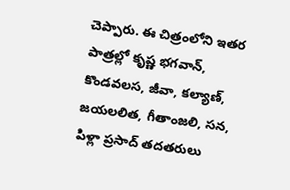చెప్పారు. ఈ చిత్రంలోని ఇతర పాత్రల్లో కృష్ణ భగవాన్, కొండవలస, జీవా, కల్యాణ్, జయలలిత, గీతాంజలి, సన, పిళ్లా ప్రసాద్ తదతరులు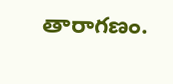తారాగణం.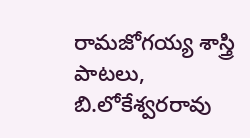రామజోగయ్య శాస్త్రి పాటలు, బి.లోకేశ్వరరావు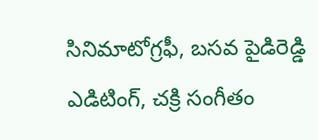సినిమాటోగ్రఫీ, బసవ పైడిరెడ్డి ఎడిటింగ్, చక్రి సంగీతం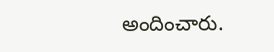అందించారు.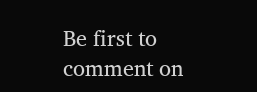Be first to comment on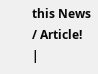this News / Article!
|